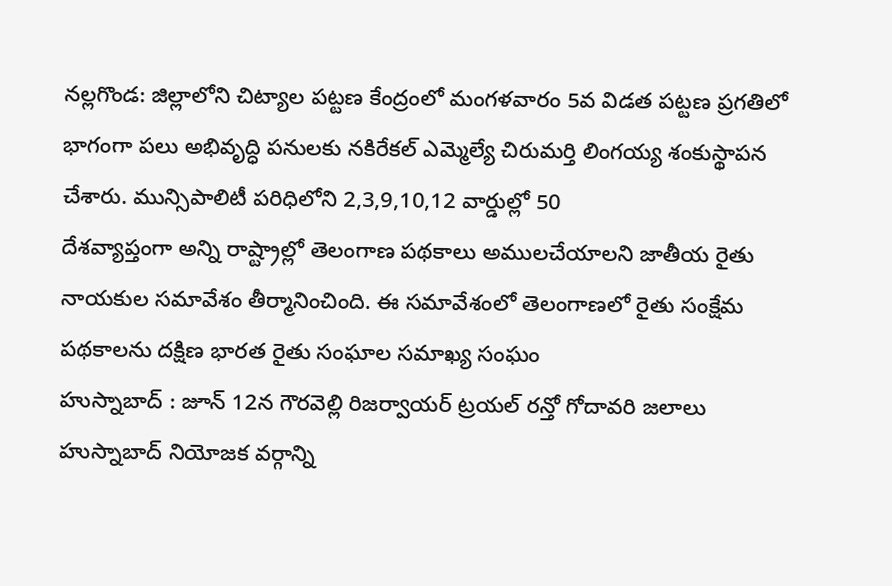నల్లగొండ: జిల్లాలోని చిట్యాల పట్టణ కేంద్రంలో మంగళవారం 5వ విడత పట్టణ ప్రగతిలో భాగంగా పలు అభివృద్ధి పనులకు నకిరేకల్ ఎమ్మెల్యే చిరుమర్తి లింగయ్య శంకుస్థాపన చేశారు. మున్సిపాలిటీ పరిధిలోని 2,3,9,10,12 వార్డుల్లో 50
దేశవ్యాప్తంగా అన్ని రాష్ట్రాల్లో తెలంగాణ పథకాలు అములచేయాలని జాతీయ రైతు నాయకుల సమావేశం తీర్మానించింది. ఈ సమావేశంలో తెలంగాణలో రైతు సంక్షేమ పథకాలను దక్షిణ భారత రైతు సంఘాల సమాఖ్య సంఘం
హుస్నాబాద్ : జూన్ 12న గౌరవెల్లి రిజర్వాయర్ ట్రయల్ రన్తో గోదావరి జలాలు హుస్నాబాద్ నియోజక వర్గాన్ని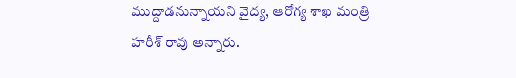ముద్దాడనున్నాయని వైద్య, ఆరోగ్య శాఖ మంత్రి హరీశ్ రావు అన్నారు.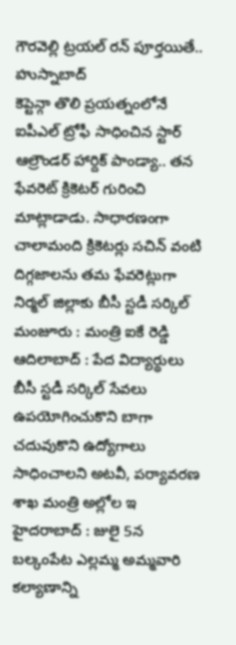గౌరవెల్లి ట్రయల్ రన్ పూర్తయితే.. హుస్నాబాద్
కెప్టెన్గా తొలి ప్రయత్నంలోనే ఐపీఎల్ ట్రోఫీ సాధించిన స్టార్ ఆల్రౌండర్ హార్దిక్ పాండ్యా.. తన ఫేవరెట్ క్రికెటర్ గురించి మాట్లాడాడు. సాధారణంగా చాలామంది క్రికెటర్లు సచిన్ వంటి దిగ్గజాలను తమ ఫేవరెట్లుగా
నిర్మల్ జిల్లాకు బీసీ స్టడీ సర్కిల్ మంజూరు : మంత్రి ఐకే రెడ్డి ఆదిలాబాద్ : పేద విద్యార్థులు బీసీ స్టడీ సర్కిల్ సేవలు ఉపయోగించుకొని బాగా చదువుకొని ఉద్యోగాలు సాధించాలని అటవీ, పర్యావరణ శాఖ మంత్రి అల్లోల ఇ
హైదరాబాద్ : జులై 5న బల్కంపేట ఎల్లమ్మ అమ్మవారి కల్యాణాన్ని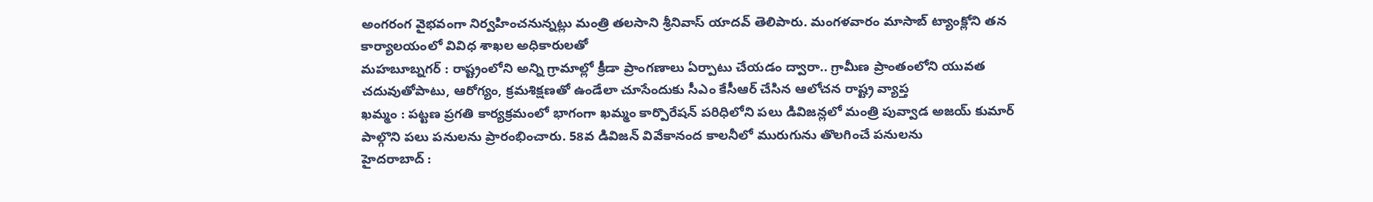అంగరంగ వైభవంగా నిర్వహించనున్నట్లు మంత్రి తలసాని శ్రీనివాస్ యాదవ్ తెలిపారు. మంగళవారం మాసాబ్ ట్యాంక్లోని తన కార్యాలయంలో వివిధ శాఖల అధికారులతో
మహబూబ్నగర్ : రాష్ట్రంలోని అన్ని గ్రామాల్లో క్రీడా ప్రాంగణాలు ఏర్పాటు చేయడం ద్వారా.. గ్రామీణ ప్రాంతంలోని యువత చదువుతోపాటు, ఆరోగ్యం, క్రమశిక్షణతో ఉండేలా చూసేందుకు సీఎం కేసీఆర్ చేసిన ఆలోచన రాష్ట్ర వ్యాప్త
ఖమ్మం : పట్టణ ప్రగతి కార్యక్రమంలో భాగంగా ఖమ్మం కార్పొరేషన్ పరిధిలోని పలు డివిజన్లలో మంత్రి పువ్వాడ అజయ్ కుమార్ పాల్గొని పలు పనులను ప్రారంభించారు. 58వ డివిజన్ వివేకానంద కాలనీలో మురుగును తొలగించే పనులను
హైదరాబాద్ :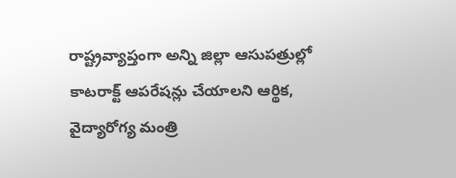రాష్ట్రవ్యాప్తంగా అన్ని జిల్లా ఆసుపత్రుల్లో కాటరాక్ట్ ఆపరేషన్లు చేయాలని ఆర్థిక, వైద్యారోగ్య మంత్రి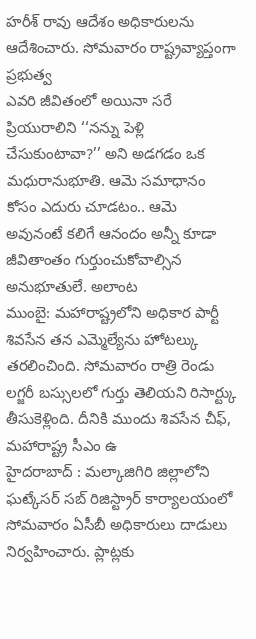హరీశ్ రావు ఆదేశం అధికారులను ఆదేశించారు. సోమవారం రాష్ట్రవ్యాప్తంగా ప్రభుత్వ
ఎవరి జీవితంలో అయినా సరే ప్రియురాలిని ‘‘నన్ను పెళ్లి చేసుకుంటావా?’’ అని అడగడం ఒక మధురానుభూతి. ఆమె సమాధానం కోసం ఎదురు చూడటం.. ఆమె అవునంటే కలిగే ఆనందం అన్నీ కూడా జీవితాంతం గుర్తుంచుకోవాల్సిన అనుభూతులే. అలాంట
ముంబై: మహారాష్ట్రలోని అధికార పార్టీ శివసేన తన ఎమ్మెల్యేను హోటల్కు తరలించింది. సోమవారం రాత్రి రెండు లగ్జరీ బస్సులలో గుర్తు తెలియని రిసార్ట్కు తీసుకెళ్లింది. దీనికి ముందు శివసేన చీఫ్, మహారాష్ట్ర సీఎం ఉ
హైదరాబాద్ : మల్కాజిగిరి జిల్లాలోని ఘట్కేసర్ సబ్ రిజిస్ట్రార్ కార్యాలయంలో సోమవారం ఏసీబీ అధికారులు దాడులు నిర్వహించారు. ప్లాట్లకు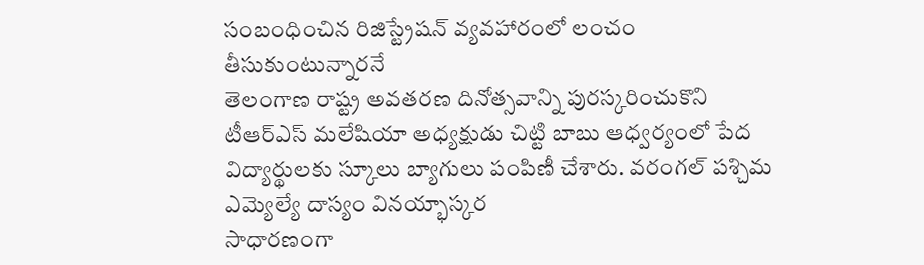సంబంధించిన రిజిస్ట్రేషన్ వ్యవహారంలో లంచం తీసుకుంటున్నారనే
తెలంగాణ రాష్ట్ర అవతరణ దినోత్సవాన్ని పురస్కరించుకొని టీఆర్ఎస్ మలేషియా అధ్యక్షుడు చిట్టి బాబు ఆధ్వర్యంలో పేద విద్యార్థులకు స్కూలు బ్యాగులు పంపిణీ చేశారు. వరంగల్ పశ్చిమ ఎమ్యెల్యే దాస్యం వినయ్భాస్కర
సాధారణంగా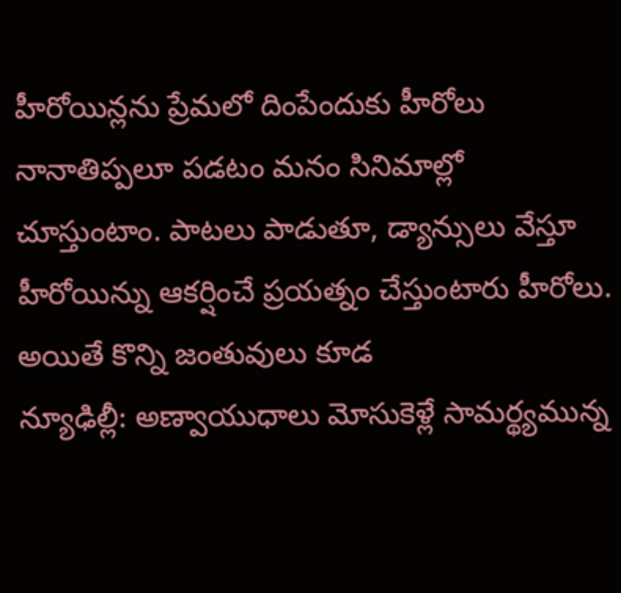హీరోయిన్లను ప్రేమలో దింపేందుకు హీరోలు నానాతిప్పలూ పడటం మనం సినిమాల్లో చూస్తుంటాం. పాటలు పాడుతూ, డ్యాన్సులు వేస్తూ హీరోయిన్ను ఆకర్షించే ప్రయత్నం చేస్తుంటారు హీరోలు. అయితే కొన్ని జంతువులు కూడ
న్యూఢిల్లీ: అణ్వాయుధాలు మోసుకెళ్లే సామర్థ్యమున్న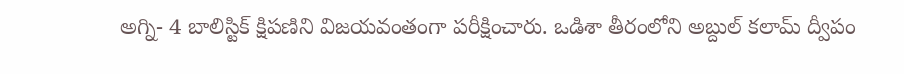అగ్ని- 4 బాలిస్టిక్ క్షిపణిని విజయవంతంగా పరీక్షించారు. ఒడిశా తీరంలోని అబ్దుల్ కలామ్ ద్వీపం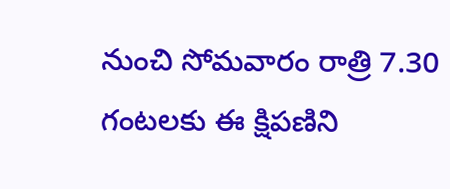నుంచి సోమవారం రాత్రి 7.30 గంటలకు ఈ క్షిపణిని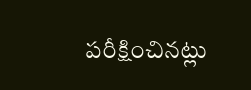పరీక్షించినట్లు